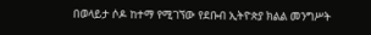በወላይታ ሶዶ ከተማ የሚገኘው የደቡብ ኢትዮጵያ ክልል መንግሥት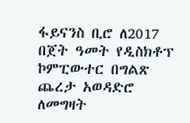ፋይናንስ ቢሮ ለ2017 በጀት ዓመት የዲስክቶፕ ኮምፒውተር በግልጽ ጨረታ አወዳድሮ ለመግዛት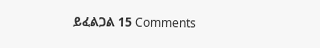ይፈልጋል 15 Comments